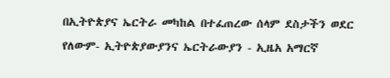በኢትዮጵያና ኤርትራ መካከል በተፈጠረው ሰላም ደስታችን ወደር የለውም- ኢትዮጵያውያንና ኤርትራውያን - ኢዜአ አማርኛ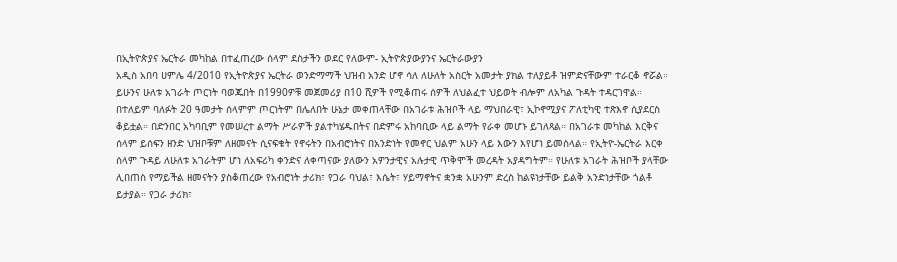በኢትዮጵያና ኤርትራ መካከል በተፈጠረው ሰላም ደስታችን ወደር የለውም- ኢትዮጵያውያንና ኤርትራውያን
አዲስ አበባ ሀምሌ 4/2010 የኢትዮጵያና ኤርትራ ወንድማማች ህዝብ አንድ ሆኖ ሳለ ለሁለት አስርት አመታት ያክል ተለያይቶ ዝምድናቸውም ተራርቆ ኖሯል። ይሁንና ሁለቱ አገራት ጦርነት ባወጁበት በ1990ዎቹ መጀመሪያ በ10 ሺዎች የሚቆጠሩ ሰዎች ለህልፈተ ህይወት ብሎም ለአካል ጉዳት ተዳርገዋል። በተለይም ባለፉት 20 ዓመታት ሰላምም ጦርነትም በሌለበት ሁኔታ መቀጠላቸው በአገራቱ ሕዝቦች ላይ ማህበራዊ፣ ኢኮኖሚያና ፖለቲካዊ ተጽእኖ ሲያደርስ ቆይቷል። በድንበር አካባቢም የመሠረተ ልማት ሥራዎች ያልተካሄዱበትና በድምሩ አከባቢው ላይ ልማት የራቀ መሆኑ ይገለጻል። በአገራቱ መካከል እርቅና ሰላም ይሰፍን ዘንድ ህዝቦቹም ለዘመናት ሲናፍቁት የኖሩትን በአብሮነትና በአንድነት የመኖር ህልም አሁን ላይ እውን እየሆነ ይመስላል። የኢትዮ-ኤርትራ እርቀ ሰላም ጉዳይ ለሁለቱ አገራትም ሆነ ለአፍሪካ ቀንድና ለቀጣናው ያለውን አዎንታዊና አሉታዊ ጥቅሞች መረዳት አያዳግትም። የሁለቱ አገራት ሕዝቦች ያላቸው ሊበጠስ የማይችል ዘመናትን ያስቆጠረው የአብሮነት ታሪክ፣ የጋራ ባህል፣ እሴት፣ ሃይማኖትና ቋንቋ አሁንም ድረስ ከልዩነታቸው ይልቅ አንድነታቸው ጎልቶ ይታያል። የጋራ ታሪክ፣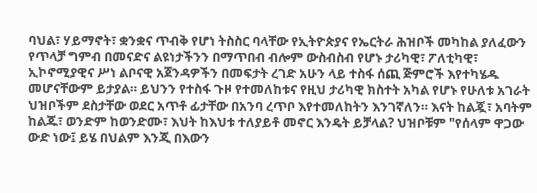ባህል፣ ሃይማኖት፣ ቋንቋና ጥብቅ የሆነ ትስስር ባላቸው የኢትዮጵያና የኤርትራ ሕዝቦች መካከል ያለፈውን የጥላቻ ግምብ በመናድና ልዩነታችንን በማጥበብ ብሎም ውስብስብ የሆኑ ታሪካዊ፣ ፖለቲካዊ፣ ኢኮኖሚያዊና ሥነ ልቦናዊ አጀንዳዎችን በመፍታት ረገድ አሁን ላይ ተስፋ ሰጪ ጅምሮች እየተካሄዱ መሆናቸውም ይታያል። ይህንን የተስፋ ጉዞ የተመለከቱና የዚህ ታሪካዊ ክስተት አካል የሆኑ የሁለቱ አገራት ህዝቦችም ደስታቸው ወደር አጥቶ ፊታቸው በአንባ ረጥቦ እየተመለከትን እንገኛለን። እናት ከልጇ፣ አባትም ከልጁ፣ ወንድም ከወንድሙ፣ እህት ከእህቱ ተለያይቶ መኖር እንዴት ይቻላል? ህዝቦቹም "የሰላም ዋጋው ውድ ነው፤ ይሄ በህልም እንጂ በእውን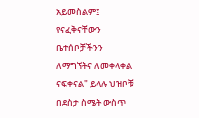አይመስልም፤ የናፈቅናቸውን ቤተሰቦቻችንን ለማግኘትና ለመቀላቀል ናፍቀናል" ይላሉ ህዝቦቹ በደስታ ስሜት ውስጥ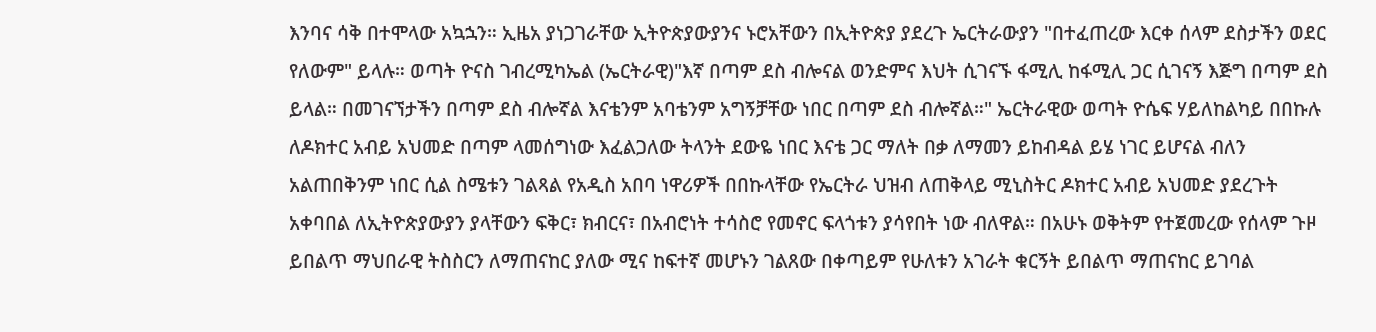እንባና ሳቅ በተሞላው አኳኋን። ኢዜአ ያነጋገራቸው ኢትዮጵያውያንና ኑሮአቸውን በኢትዮጵያ ያደረጉ ኤርትራውያን "በተፈጠረው እርቀ ሰላም ደስታችን ወደር የለውም" ይላሉ። ወጣት ዮናስ ገብረሚካኤል (ኤርትራዊ)"እኛ በጣም ደስ ብሎናል ወንድምና እህት ሲገናኙ ፋሚሊ ከፋሚሊ ጋር ሲገናኝ እጅግ በጣም ደስ ይላል። በመገናኘታችን በጣም ደስ ብሎኛል እናቴንም አባቴንም አግኝቻቸው ነበር በጣም ደስ ብሎኛል።" ኤርትራዊው ወጣት ዮሴፍ ሃይለከልካይ በበኩሉ ለዶክተር አብይ አህመድ በጣም ላመሰግነው እፈልጋለው ትላንት ደውዬ ነበር እናቴ ጋር ማለት በቃ ለማመን ይከብዳል ይሄ ነገር ይሆናል ብለን አልጠበቅንም ነበር ሲል ስሜቱን ገልጻል የአዲስ አበባ ነዋሪዎች በበኩላቸው የኤርትራ ህዝብ ለጠቅላይ ሚኒስትር ዶክተር አብይ አህመድ ያደረጉት አቀባበል ለኢትዮጵያውያን ያላቸውን ፍቅር፣ ክብርና፣ በአብሮነት ተሳስሮ የመኖር ፍላጎቱን ያሳየበት ነው ብለዋል። በአሁኑ ወቅትም የተጀመረው የሰላም ጉዞ ይበልጥ ማህበራዊ ትስስርን ለማጠናከር ያለው ሚና ከፍተኛ መሆኑን ገልጸው በቀጣይም የሁለቱን አገራት ቁርኝት ይበልጥ ማጠናከር ይገባል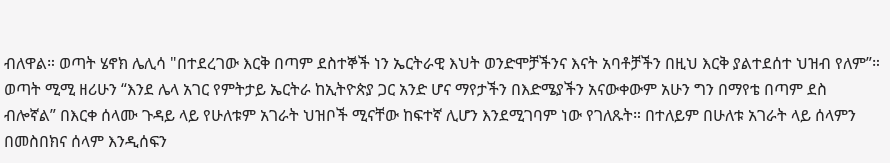ብለዋል። ወጣት ሄኖክ ሌሊሳ "በተደረገው እርቅ በጣም ደስተኞች ነን ኤርትራዊ እህት ወንድሞቻችንና እናት አባቶቻችን በዚህ እርቅ ያልተደሰተ ህዝብ የለም”። ወጣት ሚሚ ዘሪሁን “እንደ ሌላ አገር የምትታይ ኤርትራ ከኢትዮጵያ ጋር አንድ ሆና ማየታችን በእድሜያችን አናውቀውም አሁን ግን በማየቴ በጣም ደስ ብሎኛል” በእርቀ ሰላሙ ጉዳይ ላይ የሁለቱም አገራት ህዝቦች ሚናቸው ከፍተኛ ሊሆን እንደሚገባም ነው የገለጹት። በተለይም በሁለቱ አገራት ላይ ሰላምን በመስበክና ሰላም እንዲሰፍን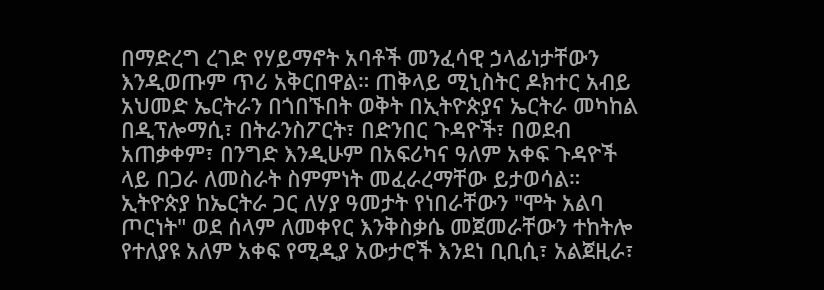በማድረግ ረገድ የሃይማኖት አባቶች መንፈሳዊ ኃላፊነታቸውን እንዲወጡም ጥሪ አቅርበዋል። ጠቅላይ ሚኒስትር ዶክተር አብይ አህመድ ኤርትራን በጎበኙበት ወቅት በኢትዮጵያና ኤርትራ መካከል በዲፕሎማሲ፣ በትራንስፖርት፣ በድንበር ጉዳዮች፣ በወደብ አጠቃቀም፣ በንግድ እንዲሁም በአፍሪካና ዓለም አቀፍ ጉዳዮች ላይ በጋራ ለመስራት ስምምነት መፈራረማቸው ይታወሳል። ኢትዮጵያ ከኤርትራ ጋር ለሃያ ዓመታት የነበራቸውን "ሞት አልባ ጦርነት" ወደ ሰላም ለመቀየር እንቅስቃሴ መጀመራቸውን ተከትሎ የተለያዩ አለም አቀፍ የሚዲያ አውታሮች እንደነ ቢቢሲ፣ አልጀዚራ፣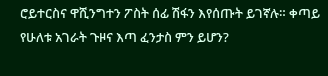ሮይተርስና ዋሺንግተን ፖስት ሰፊ ሽፋን እየሰጡት ይገኛሉ። ቀጣይ የሁለቱ አገራት ጉዞና እጣ ፈንታስ ምን ይሆን?